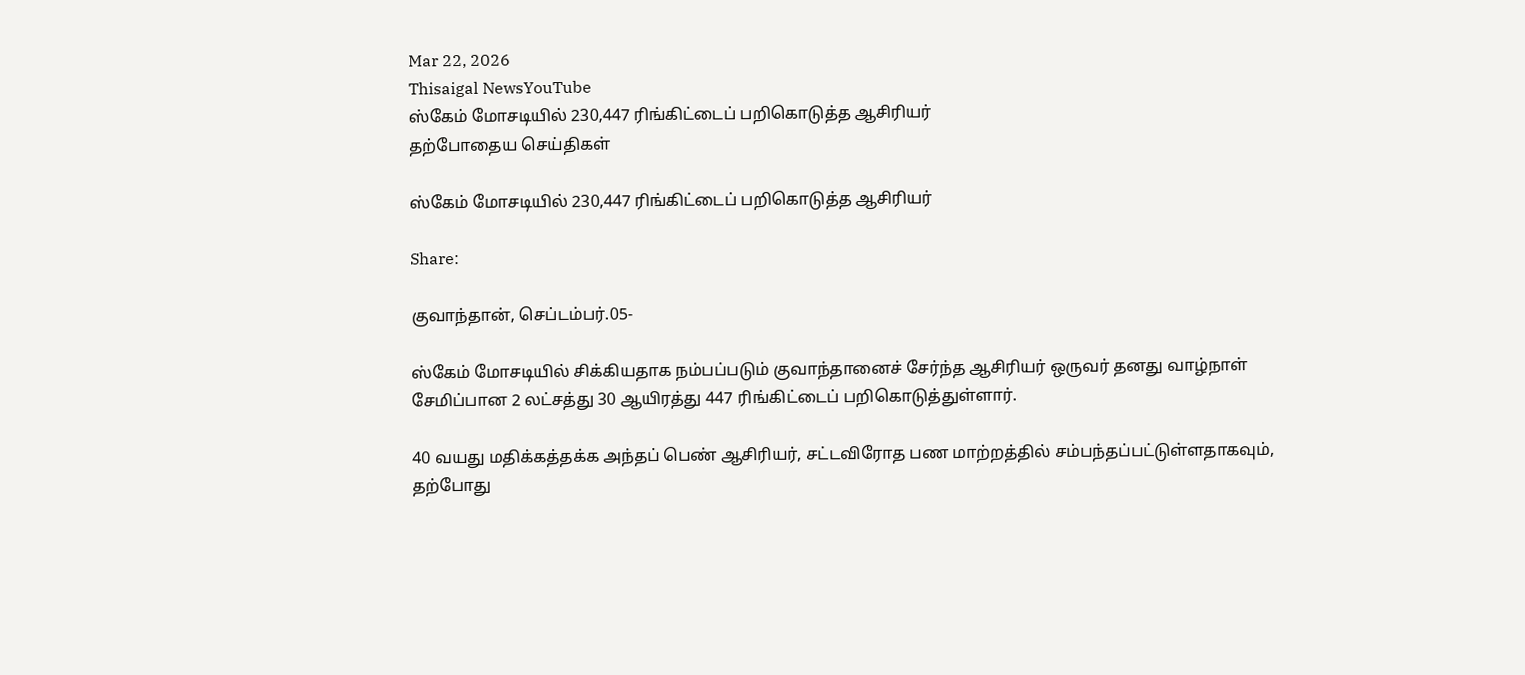Mar 22, 2026
Thisaigal NewsYouTube
ஸ்கேம் மோசடியில் 230,447 ரிங்கிட்டைப் பறிகொடுத்த ஆசிரியர்
தற்போதைய செய்திகள்

ஸ்கேம் மோசடியில் 230,447 ரிங்கிட்டைப் பறிகொடுத்த ஆசிரியர்

Share:

குவாந்தான், செப்டம்பர்.05-

ஸ்கேம் மோசடியில் சிக்கியதாக நம்பப்படும் குவாந்தானைச் சேர்ந்த ஆசிரியர் ஒருவர் தனது வாழ்நாள் சேமிப்பான 2 லட்சத்து 30 ஆயிரத்து 447 ரிங்கிட்டைப் பறிகொடுத்துள்ளார்.

40 வயது மதிக்கத்தக்க அந்தப் பெண் ஆசிரியர், சட்டவிரோத பண மாற்றத்தில் சம்பந்தப்பட்டுள்ளதாகவும், தற்போது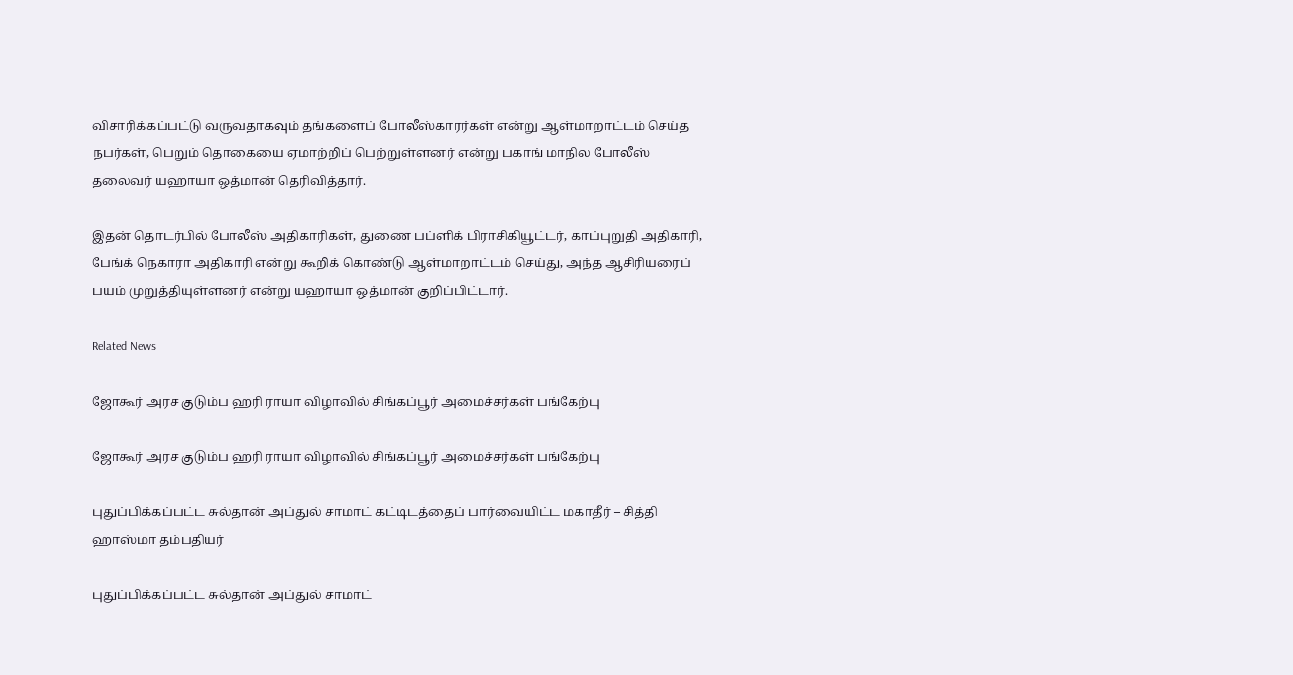விசாரிக்கப்பட்டு வருவதாகவும் தங்களைப் போலீஸ்காரர்கள் என்று ஆள்மாறாட்டம் செய்த நபர்கள், பெறும் தொகையை ஏமாற்றிப் பெற்றுள்ளனர் என்று பகாங் மாநில போலீஸ் தலைவர் யஹாயா ஒத்மான் தெரிவித்தார்.

இதன் தொடர்பில் போலீஸ் அதிகாரிகள், துணை பப்ளிக் பிராசிகியூட்டர், காப்புறுதி அதிகாரி, பேங்க் நெகாரா அதிகாரி என்று கூறிக் கொண்டு ஆள்மாறாட்டம் செய்து, அந்த ஆசிரியரைப் பயம் முறுத்தியுள்ளனர் என்று யஹாயா ஒத்மான் குறிப்பிட்டார்.

Related News

ஜோகூர் அரச குடும்ப ஹரி ராயா விழாவில் சிங்கப்பூர் அமைச்சர்கள் பங்கேற்பு

ஜோகூர் அரச குடும்ப ஹரி ராயா விழாவில் சிங்கப்பூர் அமைச்சர்கள் பங்கேற்பு

புதுப்பிக்கப்பட்ட சுல்தான் அப்துல் சாமாட் கட்டிடத்தைப் பார்வையிட்ட மகாதீர் – சித்தி ஹாஸ்மா தம்பதியர்

புதுப்பிக்கப்பட்ட சுல்தான் அப்துல் சாமாட்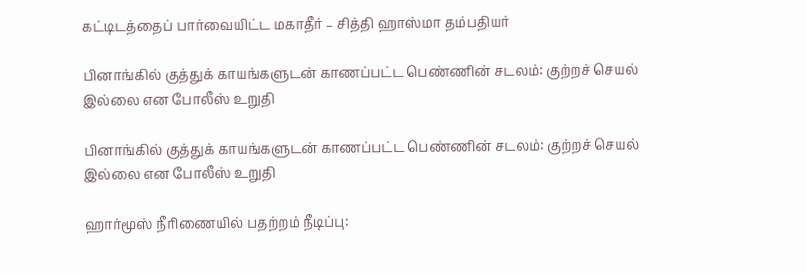கட்டிடத்தைப் பார்வையிட்ட மகாதீர் – சித்தி ஹாஸ்மா தம்பதியர்

பினாங்கில் குத்துக் காயங்களுடன் காணப்பட்ட பெண்ணின் சடலம்: குற்றச் செயல் இல்லை என போலீஸ் உறுதி

பினாங்கில் குத்துக் காயங்களுடன் காணப்பட்ட பெண்ணின் சடலம்: குற்றச் செயல் இல்லை என போலீஸ் உறுதி

ஹார்மூஸ் நீரிணையில் பதற்றம் நீடிப்பு: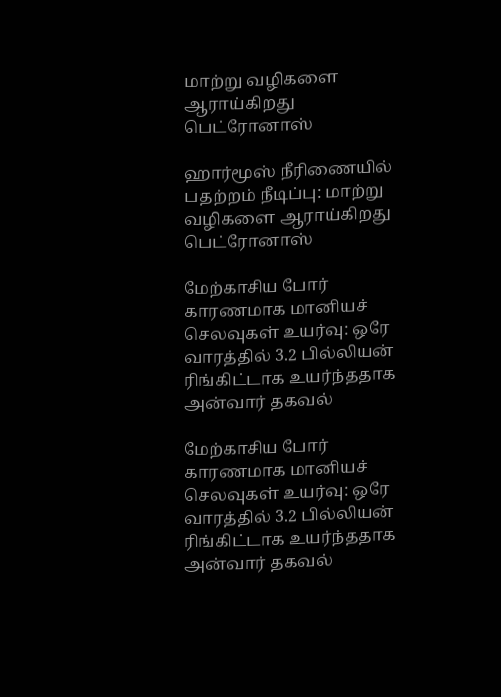மாற்று வழிகளை ஆராய்கிறது பெட்ரோனாஸ்

ஹார்மூஸ் நீரிணையில் பதற்றம் நீடிப்பு: மாற்று வழிகளை ஆராய்கிறது பெட்ரோனாஸ்

மேற்காசிய போர் காரணமாக மானியச் செலவுகள் உயர்வு: ஒரே வாரத்தில் 3.2 பில்லியன் ரிங்கிட்டாக உயர்ந்ததாக அன்வார் தகவல்

மேற்காசிய போர் காரணமாக மானியச் செலவுகள் உயர்வு: ஒரே வாரத்தில் 3.2 பில்லியன் ரிங்கிட்டாக உயர்ந்ததாக அன்வார் தகவல்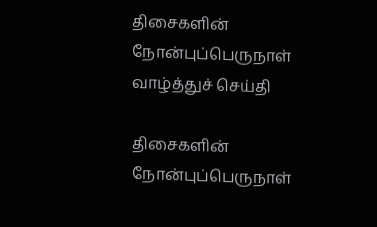திசைகளின் நோன்புப்பெருநாள் வாழ்த்துச் செய்தி

திசைகளின் நோன்புப்பெருநாள்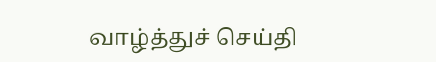வாழ்த்துச் செய்தி